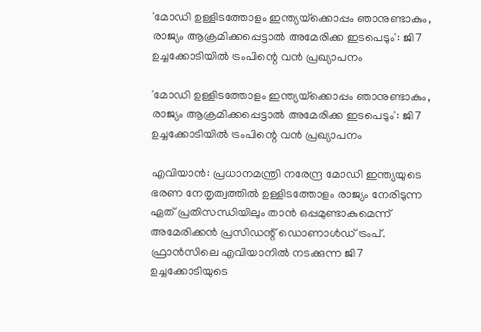'മോഡി ഉള്ളിടത്തോളം ഇന്ത്യയ്‌ക്കൊപ്പം ഞാനുണ്ടാകും, രാജ്യം ആക്രമിക്കപ്പെട്ടാല്‍ അമേരിക്ക ഇടപെടും': ജി7 ഉച്ചക്കോടിയില്‍ ട്രംപിന്റെ വന്‍ പ്രഖ്യാപനം

'മോഡി ഉള്ളിടത്തോളം ഇന്ത്യയ്‌ക്കൊപ്പം ഞാനുണ്ടാകും, രാജ്യം ആക്രമിക്കപ്പെട്ടാല്‍ അമേരിക്ക ഇടപെടും': ജി7 ഉച്ചക്കോടിയില്‍ ട്രംപിന്റെ വന്‍ പ്രഖ്യാപനം

എവിയാന്‍: പ്രധാനമന്ത്രി നരേന്ദ്ര മോഡി ഇന്ത്യയുടെ ഭരണ നേതൃത്വത്തില്‍ ഉള്ളിടത്തോളം രാജ്യം നേരിടുന്ന ഏത് പ്രതിസന്ധിയിലും താന്‍ ഒപ്പമുണ്ടാകുമെന്ന് അമേരിക്കന്‍ പ്രസിഡന്റ് ഡൊണാള്‍ഡ് ട്രംപ്. ഫ്രാന്‍സിലെ എവിയാനില്‍ നടക്കുന്ന ജി7 ഉച്ചക്കോടിയുടെ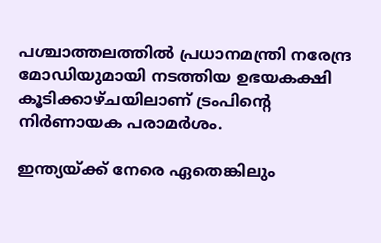പശ്ചാത്തലത്തില്‍ പ്രധാനമന്ത്രി നരേന്ദ്ര മോഡിയുമായി നടത്തിയ ഉഭയകക്ഷി കൂടിക്കാഴ്ചയിലാണ് ട്രംപിന്റെ നിര്‍ണായക പരാമര്‍ശം.

ഇന്ത്യയ്ക്ക് നേരെ ഏതെങ്കിലും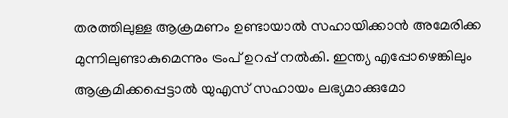തരത്തിലുള്ള ആക്രമണം ഉണ്ടായാല്‍ സഹായിക്കാന്‍ അമേരിക്ക മുന്നിലുണ്ടാകുമെന്നും ട്രംപ് ഉറപ്പ് നല്‍കി. ഇന്ത്യ എപ്പോഴെങ്കിലും ആക്രമിക്കപ്പെട്ടാല്‍ യുഎസ് സഹായം ലഭ്യമാക്കുമോ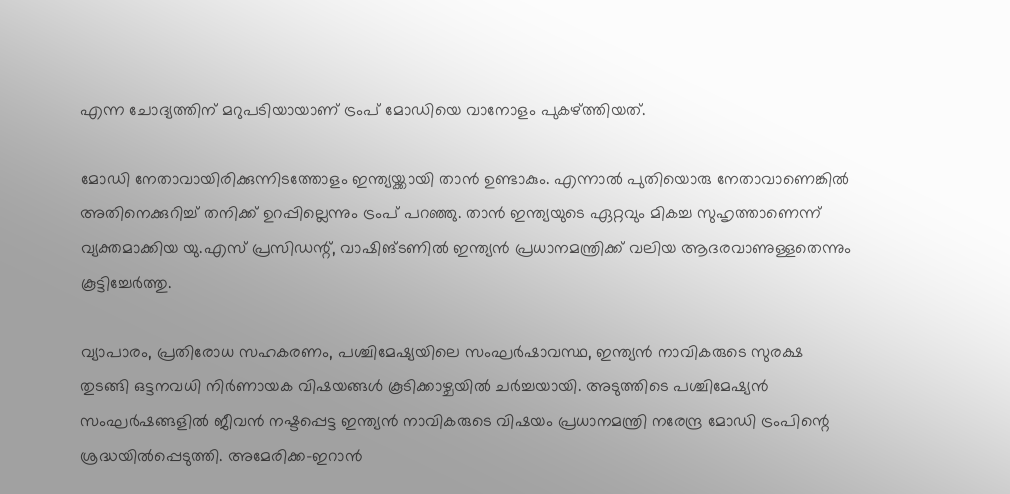എന്ന ചോദ്യത്തിന് മറുപടിയായാണ് ട്രംപ് മോഡിയെ വാനോളം പുകഴ്ത്തിയത്.

മോഡി നേതാവായിരിക്കുന്നിടത്തോളം ഇന്ത്യയ്ക്കായി താന്‍ ഉണ്ടാകും. എന്നാല്‍ പുതിയൊരു നേതാവാണെങ്കില്‍ അതിനെക്കുറിച്ച് തനിക്ക് ഉറപ്പില്ലെന്നും ട്രംപ് പറഞ്ഞു. താന്‍ ഇന്ത്യയുടെ ഏറ്റവും മികച്ച സുഹൃത്താണെന്ന് വ്യക്തമാക്കിയ യു.എസ് പ്രസിഡന്റ്, വാഷിങ്ടണില്‍ ഇന്ത്യന്‍ പ്രധാനമന്ത്രിക്ക് വലിയ ആദരവാണുള്ളതെന്നും കൂട്ടിച്ചേര്‍ത്തു.

വ്യാപാരം, പ്രതിരോധ സഹകരണം, പശ്ചിമേഷ്യയിലെ സംഘര്‍ഷാവസ്ഥ, ഇന്ത്യന്‍ നാവികരുടെ സുരക്ഷ തുടങ്ങി ഒട്ടനവധി നിര്‍ണായക വിഷയങ്ങള്‍ കൂടിക്കാഴ്ചയില്‍ ചര്‍ച്ചയായി. അടുത്തിടെ പശ്ചിമേഷ്യന്‍ സംഘര്‍ഷങ്ങളില്‍ ജീവന്‍ നഷ്ടപ്പെട്ട ഇന്ത്യന്‍ നാവികരുടെ വിഷയം പ്രധാനമന്ത്രി നരേന്ദ്ര മോഡി ട്രംപിന്റെ ശ്രദ്ധയില്‍പ്പെടുത്തി. അമേരിക്ക-ഇറാന്‍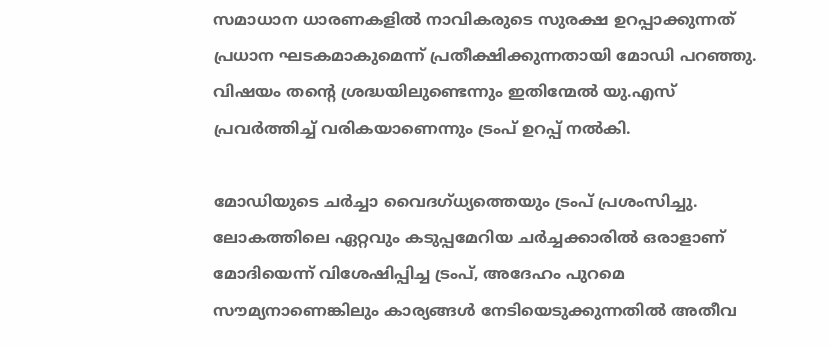സമാധാന ധാരണകളില്‍ നാവികരുടെ സുരക്ഷ ഉറപ്പാക്കുന്നത് പ്രധാന ഘടകമാകുമെന്ന് പ്രതീക്ഷിക്കുന്നതായി മോഡി പറഞ്ഞു. വിഷയം തന്റെ ശ്രദ്ധയിലുണ്ടെന്നും ഇതിന്മേല്‍ യു.എസ് പ്രവര്‍ത്തിച്ച് വരികയാണെന്നും ട്രംപ് ഉറപ്പ് നല്‍കി.

മോഡിയുടെ ചര്‍ച്ചാ വൈദഗ്ധ്യത്തെയും ട്രംപ് പ്രശംസിച്ചു. ലോകത്തിലെ ഏറ്റവും കടുപ്പമേറിയ ചര്‍ച്ചക്കാരില്‍ ഒരാളാണ് മോദിയെന്ന് വിശേഷിപ്പിച്ച ട്രംപ്, അദേഹം പുറമെ സൗമ്യനാണെങ്കിലും കാര്യങ്ങള്‍ നേടിയെടുക്കുന്നതില്‍ അതീവ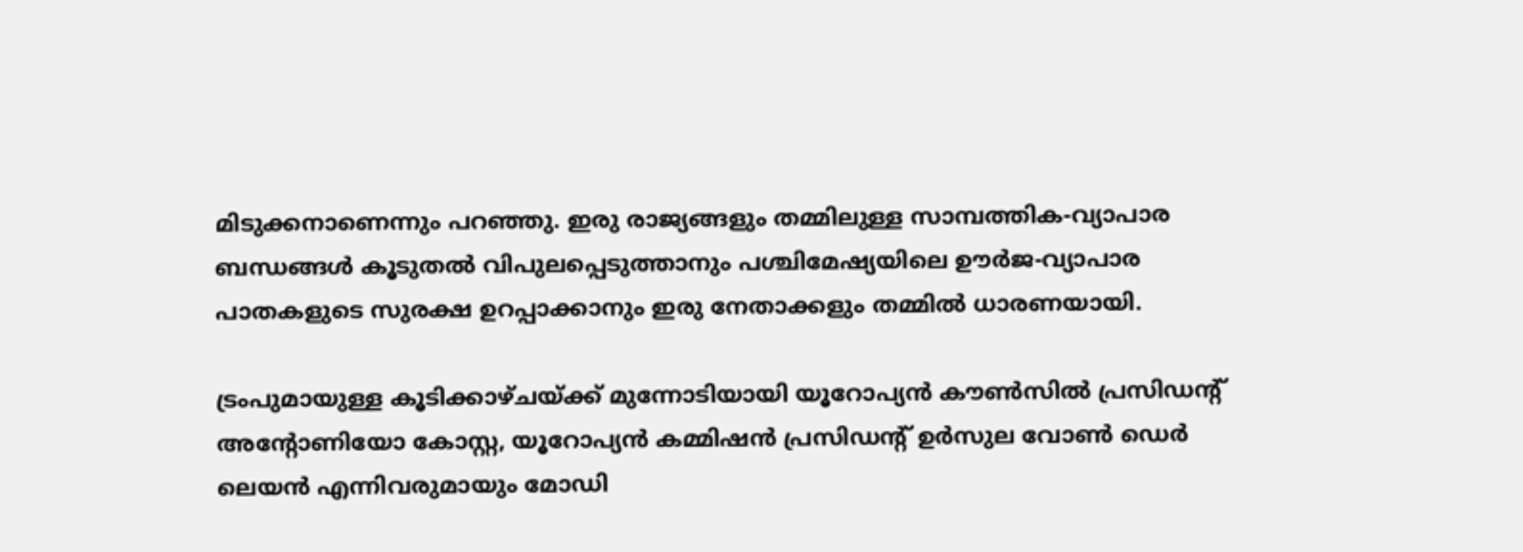മിടുക്കനാണെന്നും പറഞ്ഞു. ഇരു രാജ്യങ്ങളും തമ്മിലുള്ള സാമ്പത്തിക-വ്യാപാര ബന്ധങ്ങള്‍ കൂടുതല്‍ വിപുലപ്പെടുത്താനും പശ്ചിമേഷ്യയിലെ ഊര്‍ജ-വ്യാപാര പാതകളുടെ സുരക്ഷ ഉറപ്പാക്കാനും ഇരു നേതാക്കളും തമ്മില്‍ ധാരണയായി.

ട്രംപുമായുള്ള കൂടിക്കാഴ്ചയ്ക്ക് മുന്നോടിയായി യൂറോപ്യന്‍ കൗണ്‍സില്‍ പ്രസിഡന്റ് അന്റോണിയോ കോസ്റ്റ, യൂറോപ്യന്‍ കമ്മിഷന്‍ പ്രസിഡന്റ് ഉര്‍സുല വോണ്‍ ഡെര്‍ ലെയന്‍ എന്നിവരുമായും മോഡി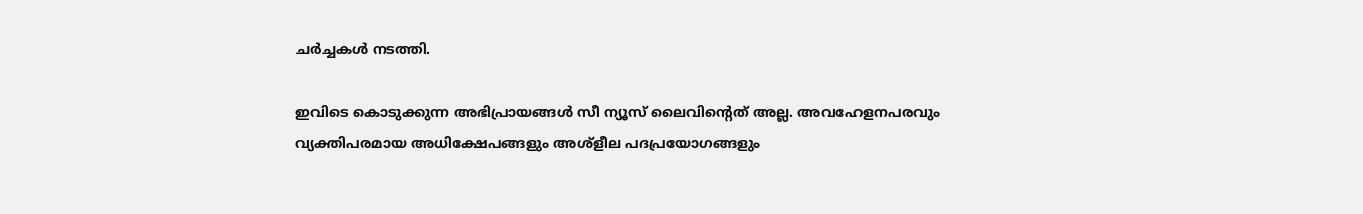ചര്‍ച്ചകള്‍ നടത്തി.

ഇവിടെ കൊടുക്കുന്ന അഭിപ്രായങ്ങള്‍ സീ ന്യൂസ് ലൈവിന്റെത് അല്ല. അവഹേളനപരവും വ്യക്തിപരമായ അധിക്ഷേപങ്ങളും അശ്‌ളീല പദപ്രയോഗങ്ങളും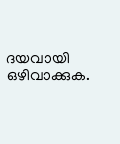ദയവായി ഒഴിവാക്കുക.